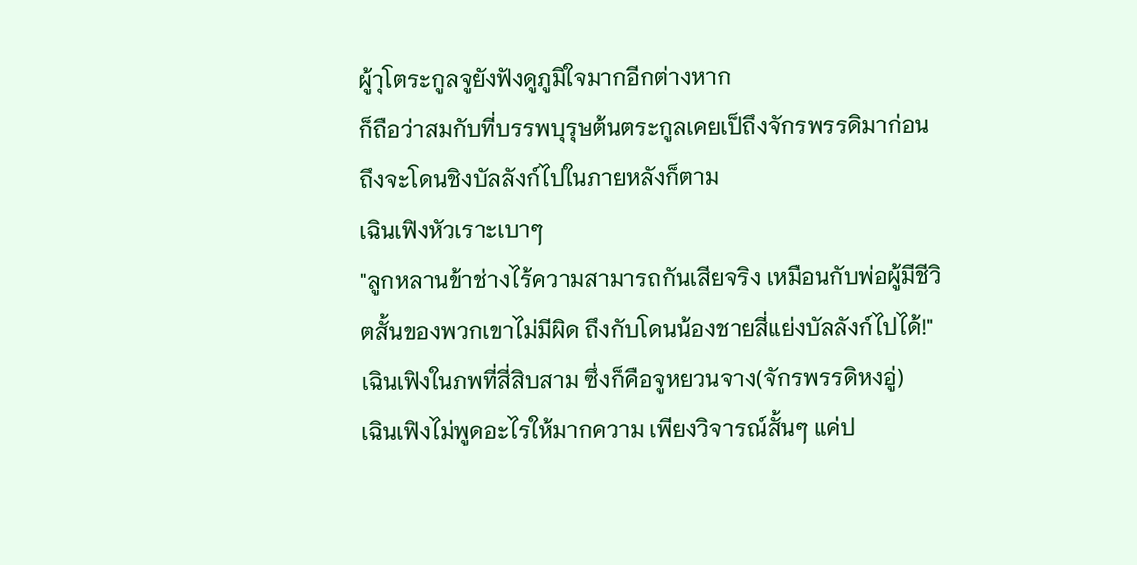ผู้าุโตระกูลจูยังฟังดูภูมิใจมากอีกต่างหาก
ก็ถือว่าสมกับที่บรรพบุรุษต้นตระกูลเคยเป็ถึงจักรพรรดิมาก่อน ถึงจะโดนชิงบัลลังก์ไปในภายหลังก็ตาม
เฉินเฟิงหัวเราะเบาๆ
"ลูกหลานข้าช่างไร้ความสามารถกันเสียจริง เหมือนกับพ่อผู้มีชีวิตสั้นของพวกเขาไม่มีผิด ถึงกับโดนน้องชายสี่แย่งบัลลังก์ไปได้!"
เฉินเฟิงในภพที่สี่สิบสาม ซึ่งก็คือจูหยวนจาง(จักรพรรดิหงอู่)
เฉินเฟิงไม่พูดอะไรให้มากความ เพียงวิจารณ์สั้นๆ แค่ป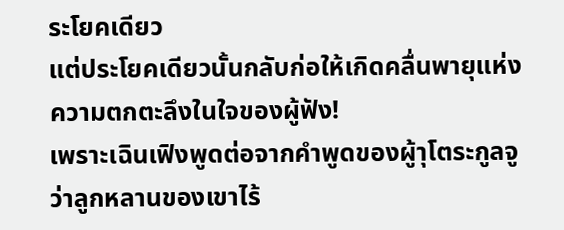ระโยคเดียว
แต่ประโยคเดียวนั้นกลับก่อให้เกิดคลื่นพายุแห่งความตกตะลึงในใจของผู้ฟัง!
เพราะเฉินเฟิงพูดต่อจากคำพูดของผู้าุโตระกูลจูว่าลูกหลานของเขาไร้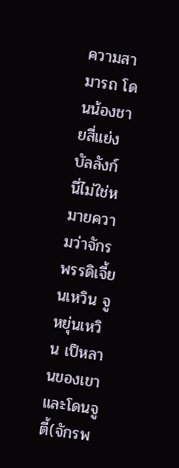ความสามารถ โดนน้องชายสี่แย่งบัลลังก์
นี่ไม่ใช่หมายความว่าจักรพรรดิเจี้ยนเหวิน จูหยุ่นเหวิน เป็หลานของเขาและโดนจูตี้(จักรพ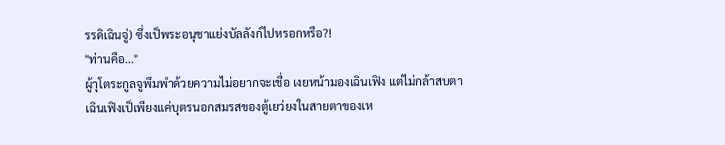รรดิเฉินจู่) ซึ่งเป็พระอนุชาแย่งบัลลังก์ไปหรอกหรือ?!
"ท่านคือ..."
ผู้าุโตระกูลจูพึมพำด้วยความไม่อยากจะเชื่อ เงยหน้ามองเฉินเฟิง แต่ไม่กล้าสบตา
เฉินเฟิงเป็เพียงแค่บุตรนอกสมรสของตู้เยว่ยงในสายตาของเห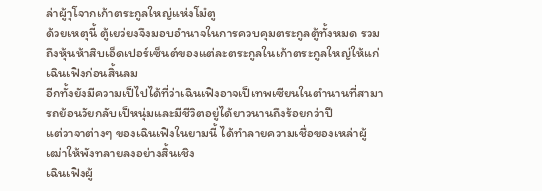ล่าผู้าุโจากเก้าตระกูลใหญ่แห่งโม๋ตู
ด้วยเหตุนี้ ตู้เยว่ยงจึงมอบอำนาจในการควบคุมตระกูลตู้ทั้งหมด รวมถึงหุ้นห้าสิบเอ็ดเปอร์เซ็นต์ของแต่ละตระกูลในเก้าตระกูลใหญ่ให้แก่เฉินเฟิงก่อนสิ้นลม
อีกทั้งยังมีความเป็ไปได้ที่ว่าเฉินเฟิงอาจเป็เทพเซียนในตำนานที่สามารถย้อนวัยกลับเป็หนุ่มและมีชีวิตอยู่ได้ยาวนานถึงร้อยกว่าปี
แต่วาจาต่างๆ ของเฉินเฟิงในยามนี้ ได้ทำลายความเชื่อของเหล่าผู้เฒ่าให้พังทลายลงอย่างสิ้นเชิง
เฉินเฟิงผู้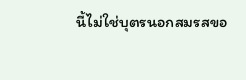นี้ไม่ใช่บุตรนอกสมรสขอ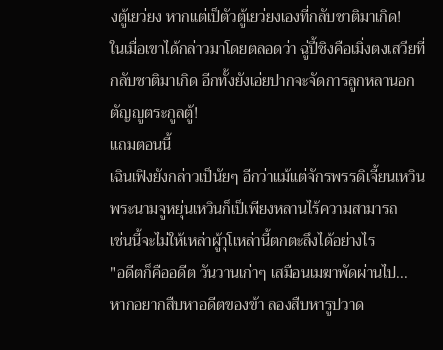งตู้เยว่ยง หากแต่เป็ตัวตู้เยว่ยงเองที่กลับชาติมาเกิด!
ในเมื่อเขาได้กล่าวมาโดยตลอดว่า ฉู่ปี้ชิงคือเมิ่งตงเสวียที่กลับชาติมาเกิด อีกทั้งยังเอ่ยปากจะจัดการลูกหลานอกตัญญูตระกูลตู้!
แถมตอนนี้
เฉินเฟิงยังกล่าวเป็นัยๆ อีกว่าแม้แต่จักรพรรดิเจี้ยนเหวิน พระนามจูหยุ่นเหวินก็เป็เพียงหลานไร้ความสามารถ
เช่นนี้จะไม่ให้เหล่าผู้าุโเหล่านี้ตกตะลึงได้อย่างไร
"อดีตก็คืออดีต วันวานเก่าๆ เสมือนเมฆาพัดผ่านไป...
หากอยากสืบหาอดีตของข้า ลองสืบหารูปวาด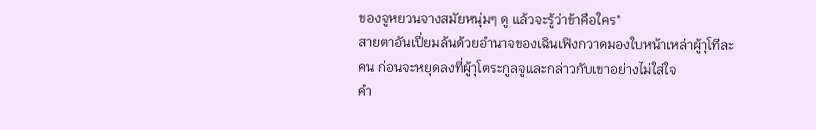ของจูหยวนจางสมัยหนุ่มๆ ดู แล้วจะรู้ว่าข้าคือใคร"
สายตาอันเปี่ยมล้นด้วยอำนาจของเฉินเฟิงกวาดมองใบหน้าเหล่าผู้าุโทีละคน ก่อนจะหยุดลงที่ผู้าุโตระกูลจูและกล่าวกับเขาอย่างไม่ใส่ใจ
คำ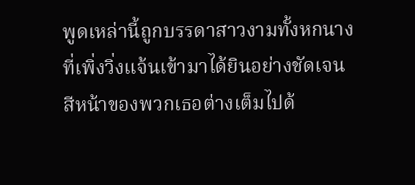พูดเหล่านี้ถูกบรรดาสาวงามทั้งหกนางที่เพิ่งวิ่งแจ้นเข้ามาได้ยินอย่างชัดเจน
สีหน้าของพวกเธอต่างเต็มไปด้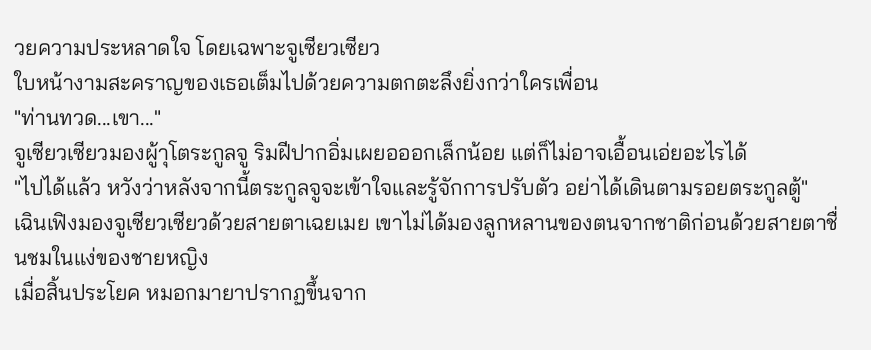วยความประหลาดใจ โดยเฉพาะจูเซียวเซียว
ใบหน้างามสะคราญของเธอเต็มไปด้วยความตกตะลึงยิ่งกว่าใครเพื่อน
"ท่านทวด...เขา..."
จูเซียวเซียวมองผู้าุโตระกูลจู ริมฝีปากอิ่มเผยอออกเล็กน้อย แต่ก็ไม่อาจเอื้อนเอ่ยอะไรได้
"ไปได้แล้ว หวังว่าหลังจากนี้ตระกูลจูจะเข้าใจและรู้จักการปรับตัว อย่าได้เดินตามรอยตระกูลตู้"
เฉินเฟิงมองจูเซียวเซียวด้วยสายตาเฉยเมย เขาไม่ได้มองลูกหลานของตนจากชาติก่อนด้วยสายตาชื่นชมในแง่ของชายหญิง
เมื่อสิ้นประโยค หมอกมายาปรากฏขึ้นจาก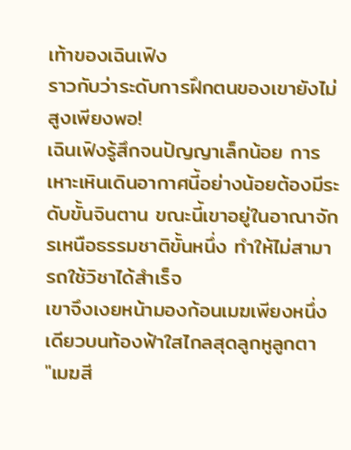เท้าของเฉินเฟิง
ราวกับว่าระดับการฝึกตนของเขายังไม่สูงเพียงพอ!
เฉินเฟิงรู้สึกจนปัญญาเล็กน้อย การเหาะเหินเดินอากาศนี้อย่างน้อยต้องมีระดับขั้นจินตาน ขณะนี้เขาอยู่ในอาณาจักรเหนือธรรมชาติขั้นหนึ่ง ทำให้ไม่สามารถใช้วิชาได้สำเร็จ
เขาจึงเงยหน้ามองก้อนเมฆเพียงหนึ่งเดียวบนท้องฟ้าใสไกลสุดลูกหูลูกตา
"เมฆสี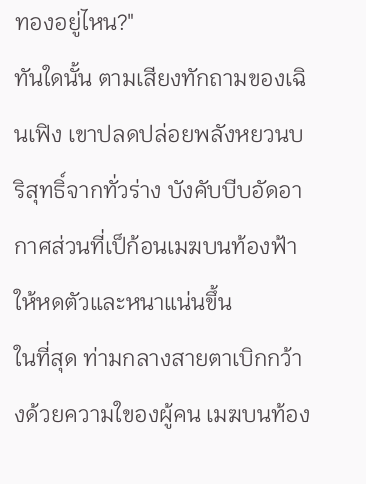ทองอยู่ไหน?"
ทันใดนั้น ตามเสียงทักถามของเฉินเฟิง เขาปลดปล่อยพลังหยวนบริสุทธิ์จากทั่วร่าง บังคับบีบอัดอากาศส่วนที่เป็ก้อนเมฆบนท้องฟ้าให้หดตัวและหนาแน่นขึ้น
ในที่สุด ท่ามกลางสายตาเบิกกว้างด้วยความใของผู้คน เมฆบนท้อง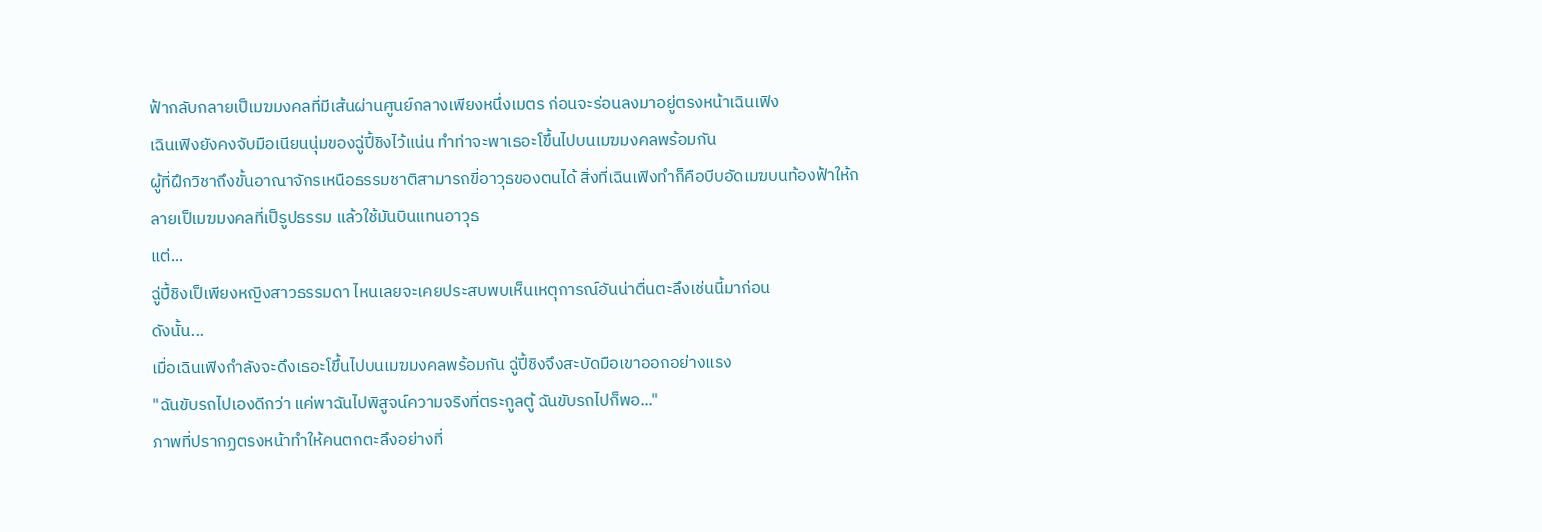ฟ้ากลับกลายเป็เมฆมงคลที่มีเส้นผ่านศูนย์กลางเพียงหนึ่งเมตร ก่อนจะร่อนลงมาอยู่ตรงหน้าเฉินเฟิง
เฉินเฟิงยังคงจับมือเนียนนุ่มของฉู่ปี้ชิงไว้แน่น ทำท่าจะพาเธอะโขึ้นไปบนเมฆมงคลพร้อมกัน
ผู้ที่ฝึกวิชาถึงขั้นอาณาจักรเหนือธรรมชาติสามารถขี่อาวุธของตนได้ สิ่งที่เฉินเฟิงทำก็คือบีบอัดเมฆบนท้องฟ้าให้กลายเป็เมฆมงคลที่เป็รูปธรรม แล้วใช้มันบินแทนอาวุธ
แต่...
ฉู่ปี้ชิงเป็เพียงหญิงสาวธรรมดา ไหนเลยจะเคยประสบพบเห็นเหตุการณ์อันน่าตื่นตะลึงเช่นนี้มาก่อน
ดังนั้น...
เมื่อเฉินเฟิงกำลังจะดึงเธอะโขึ้นไปบนเมฆมงคลพร้อมกัน ฉู่ปี้ชิงจึงสะบัดมือเขาออกอย่างแรง
"ฉันขับรถไปเองดีกว่า แค่พาฉันไปพิสูจน์ความจริงที่ตระกูลตู้ ฉันขับรถไปก็พอ..."
ภาพที่ปรากฏตรงหน้าทำให้คนตกตะลึงอย่างที่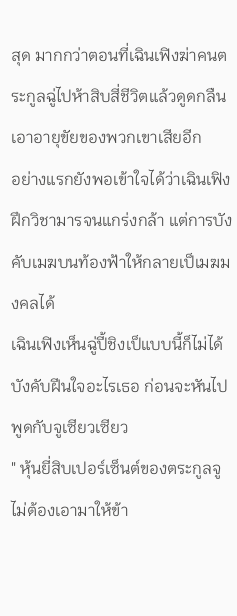สุด มากกว่าตอนที่เฉินเฟิงฆ่าคนตระกูลฉู่ไปห้าสิบสี่ชีวิตแล้วดูดกลืนเอาอายุขัยของพวกเขาเสียอีก
อย่างแรกยังพอเข้าใจได้ว่าเฉินเฟิงฝึกวิชามารจนแกร่งกล้า แต่การบังคับเมฆบนท้องฟ้าให้กลายเป็เมฆมงคลได้
เฉินเฟิงเห็นฉู่ปี้ชิงเป็แบบนี้ก็ไม่ได้บังคับฝีนใจอะไรเธอ ก่อนจะหันไปพูดกับจูเซียวเซียว
" หุ้นยี่สิบเปอร์เซ็นต์ของตระกูลจูไม่ต้องเอามาให้ข้า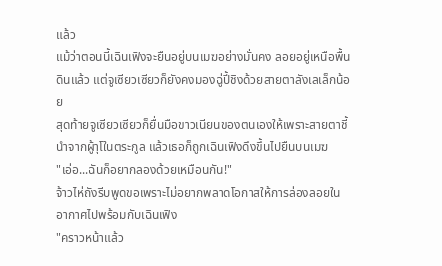แล้ว
แม้ว่าตอนนี้เฉินเฟิงจะยืนอยู่บนเมฆอย่างมั่นคง ลอยอยู่เหนือพื้นดินแล้ว แต่จูเซียวเซียวก็ยังคงมองฉู่ปี้ชิงด้วยสายตาลังเลเล็กน้อย
สุดท้ายจูเซียวเซียวก็ยื่นมือขาวเนียนของตนเองให้เพราะสายตาชี้นำจากผู้าุโในตระกูล แล้วเธอก็ถูกเฉินเฟิงดึงขึ้นไปยืนบนเมฆ
"เอ่อ...ฉันก็อยากลองด้วยเหมือนกัน!"
จ้าวไห่ถังรีบพูดขอเพราะไม่อยากพลาดโอกาสให้การล่องลอยในอากาศไปพร้อมกับเฉินเฟิง
"คราวหน้าแล้ว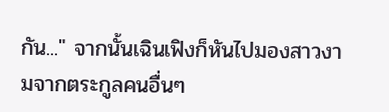กัน..." จากนั้นเฉินเฟิงก็หันไปมองสาวงามจากตระกูลคนอื่นๆ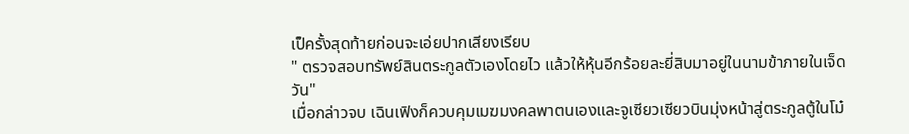เป็ครั้งสุดท้ายก่อนจะเอ่ยปากเสียงเรียบ
" ตรวจสอบทรัพย์สินตระกูลตัวเองโดยไว แล้วให้หุ้นอีกร้อยละยี่สิบมาอยู่ในนามข้าภายในเจ็ดวัน"
เมื่อกล่าวจบ เฉินเฟิงก็ควบคุมเมฆมงคลพาตนเองและจูเซียวเซียวบินมุ่งหน้าสู่ตระกูลตู้ในโม๋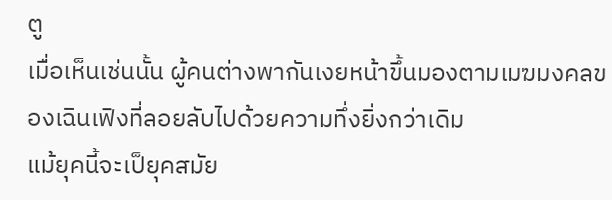ตู
เมื่อเห็นเช่นนั้น ผู้คนต่างพากันเงยหน้าขึ้นมองตามเมฆมงคลของเฉินเฟิงที่ลอยลับไปด้วยความทึ่งยิ่งกว่าเดิม
แม้ยุคนี้จะเป็ยุคสมัย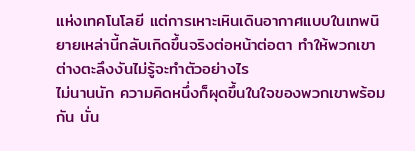แห่งเทคโนโลยี แต่การเหาะเหินเดินอากาศแบบในเทพนิยายเหล่านี้กลับเกิดขึ้นจริงต่อหน้าต่อตา ทำให้พวกเขาต่างตะลึงงันไม่รู้จะทำตัวอย่างไร
ไม่นานนัก ความคิดหนึ่งก็ผุดขึ้นในใจของพวกเขาพร้อมกัน นั่น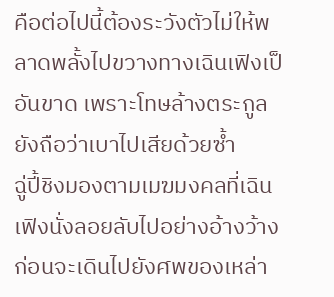คือต่อไปนี้ต้องระวังตัวไม่ให้พลาดพลั้งไปขวางทางเฉินเฟิงเป็อันขาด เพราะโทษล้างตระกูลยังถือว่าเบาไปเสียด้วยซ้ำ
ฉู่ปี้ชิงมองตามเมฆมงคลที่เฉินเฟิงนั่งลอยลับไปอย่างอ้างว้าง ก่อนจะเดินไปยังศพของเหล่า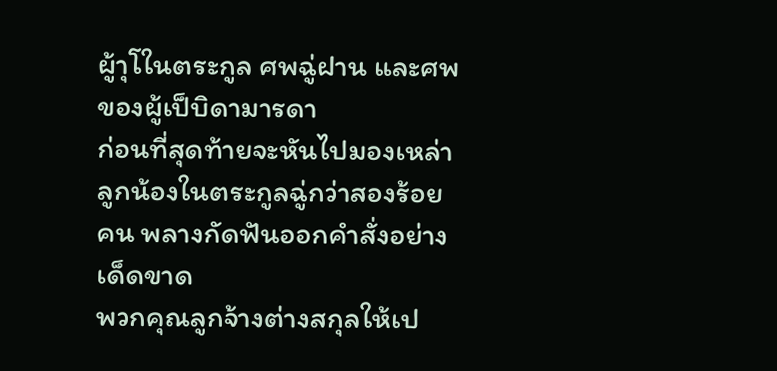ผู้าุโในตระกูล ศพฉู่ฝาน และศพของผู้เป็บิดามารดา
ก่อนที่สุดท้ายจะหันไปมองเหล่าลูกน้องในตระกูลฉู่กว่าสองร้อยคน พลางกัดฟันออกคำสั่งอย่างเด็ดขาด
พวกคุณลูกจ้างต่างสกุลให้เป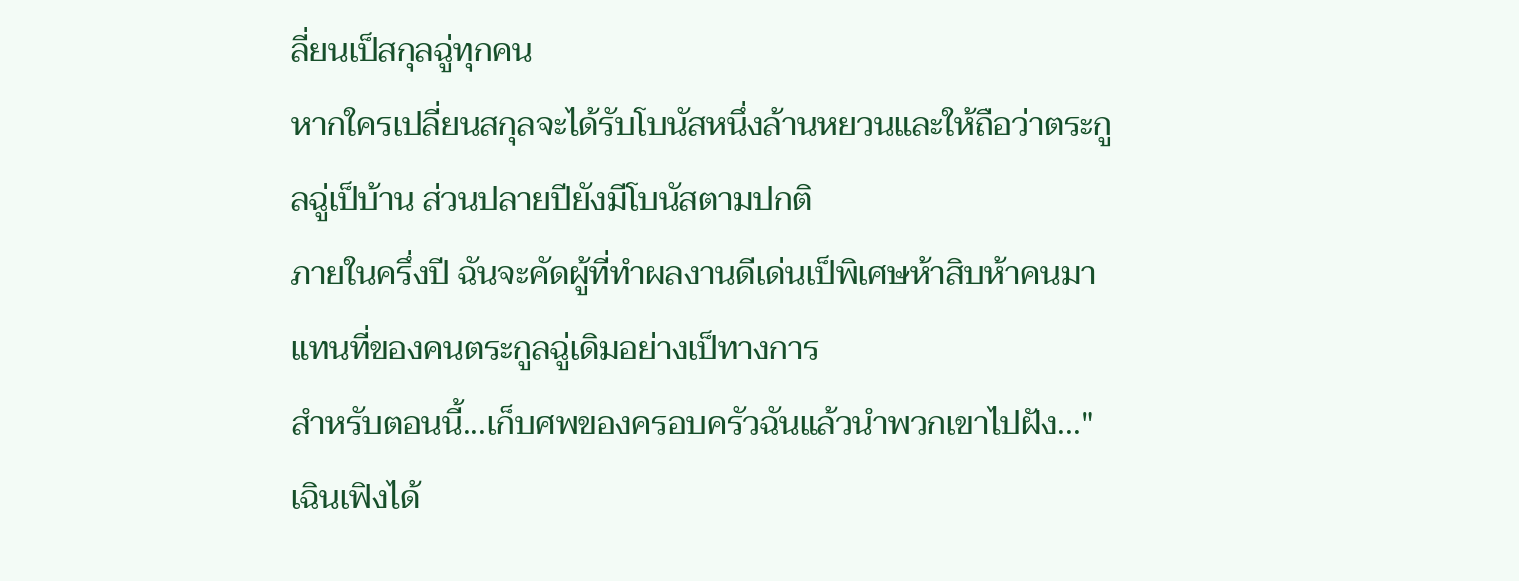ลี่ยนเป็สกุลฉู่ทุกคน
หากใครเปลี่ยนสกุลจะได้รับโบนัสหนึ่งล้านหยวนและให้ถือว่าตระกูลฉู่เป็บ้าน ส่วนปลายปียังมีโบนัสตามปกติ
ภายในครึ่งปี ฉันจะคัดผู้ที่ทำผลงานดีเด่นเป็พิเศษห้าสิบห้าคนมาแทนที่ของคนตระกูลฉู่เดิมอย่างเป็ทางการ
สำหรับตอนนี้...เก็บศพของครอบครัวฉันแล้วนำพวกเขาไปฝัง..."
เฉินเฟิงได้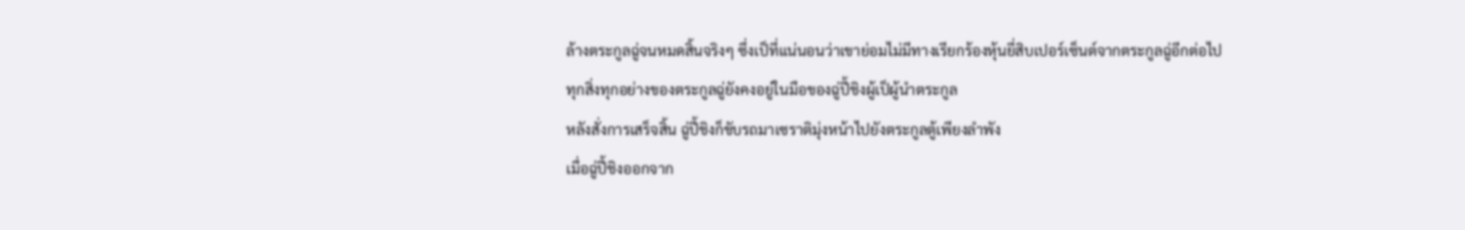ล้างตระกูลฉู่จนหมดสิ้นจริงๆ ซึ่งเป็ที่แน่นอนว่าเขาย่อมไม่มีทางเรียกร้องหุ้นยี่สิบเปอร์เซ็นต์จากตระกูลฉู่อีกต่อไป ทุกสิ่งทุกอย่างของตระกูลฉู่ยังคงอยู่ในมือของฉู่ปี้ชิงผู้เป็ผู้นำตระกูล
หลังสั่งการเสร็จสิ้น ฉู่ปี้ชิงก็ขับรถมาเซราติมุ่งหน้าไปยังตระกูลตู้เพียงลำพัง
เมื่อฉู่ปี้ชิงออกจาก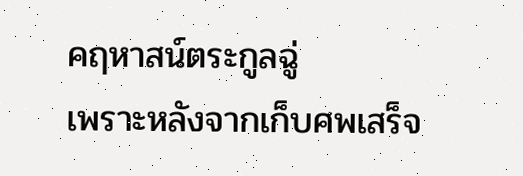คฤหาสน์ตระกูลฉู่
เพราะหลังจากเก็บศพเสร็จ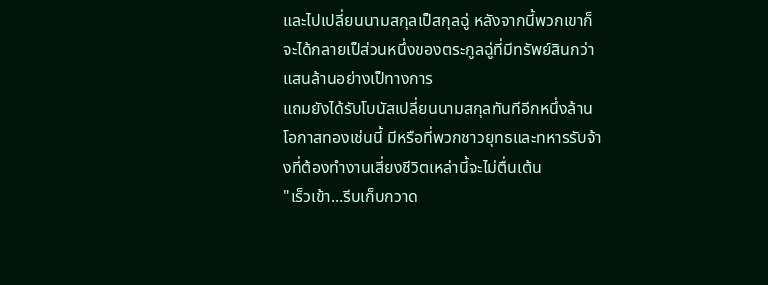และไปเปลี่ยนนามสกุลเป็สกุลฉู่ หลังจากนี้พวกเขาก็จะได้กลายเป็ส่วนหนึ่งของตระกูลฉู่ที่มีทรัพย์สินกว่าแสนล้านอย่างเป็ทางการ
แถมยังได้รับโบนัสเปลี่ยนนามสกุลทันทีอีกหนึ่งล้าน โอกาสทองเช่นนี้ มีหรือที่พวกชาวยุทธและทหารรับจ้างที่ต้องทำงานเสี่ยงชีวิตเหล่านี้จะไม่ตื่นเต้น
"เร็วเข้า...รีบเก็บกวาด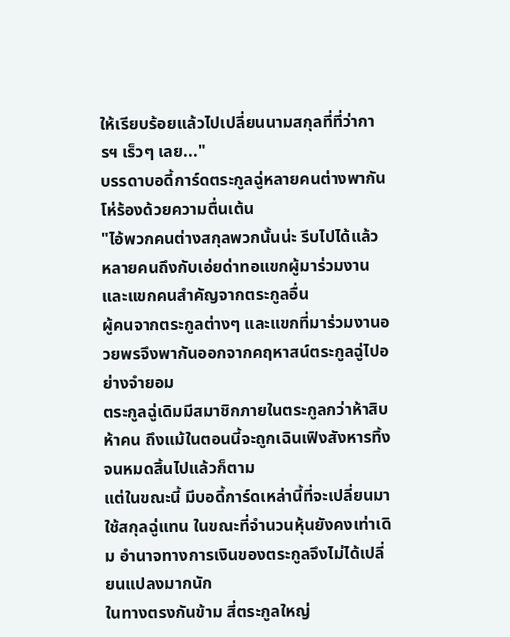ให้เรียบร้อยแล้วไปเปลี่ยนนามสกุลที่ที่ว่าการฯ เร็วๆ เลย..."
บรรดาบอดี้การ์ดตระกูลฉู่หลายคนต่างพากันโห่ร้องด้วยความตื่นเต้น
"ไอ้พวกคนต่างสกุลพวกนั้นน่ะ รีบไปได้แล้ว
หลายคนถึงกับเอ่ยด่าทอแขกผู้มาร่วมงานและแขกคนสำคัญจากตระกูลอื่น
ผู้คนจากตระกูลต่างๆ และแขกที่มาร่วมงานอวยพรจึงพากันออกจากคฤหาสน์ตระกูลฉู่ไปอย่างจำยอม
ตระกูลฉู่เดิมมีสมาชิกภายในตระกูลกว่าห้าสิบห้าคน ถึงแม้ในตอนนี้จะถูกเฉินเฟิงสังหารทิ้งจนหมดสิ้นไปแล้วก็ตาม
แต่ในขณะนี้ มีบอดี้การ์ดเหล่านี้ที่จะเปลี่ยนมาใช้สกุลฉู่แทน ในขณะที่จำนวนหุ้นยังคงเท่าเดิม อำนาจทางการเงินของตระกูลจึงไม่ได้เปลี่ยนแปลงมากนัก
ในทางตรงกันข้าม สี่ตระกูลใหญ่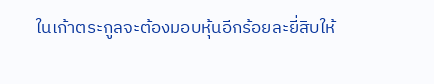ในเก้าตระกูลจะต้องมอบหุ้นอีกร้อยละยี่สิบให้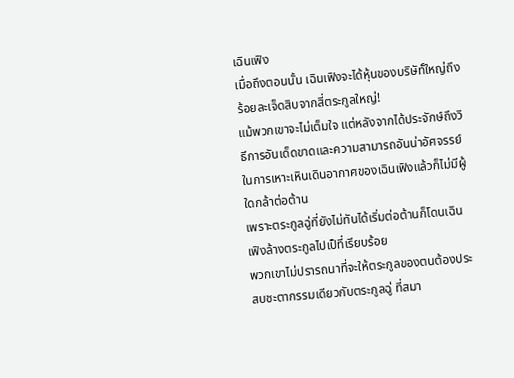เฉินเฟิง
เมื่อถึงตอนนั้น เฉินเฟิงจะได้หุ้นของบริษัทั์ใหญ่ถึงร้อยละเจ็ดสิบจากสี่ตระกูลใหญ่!
แม้พวกเขาจะไม่เต็มใจ แต่หลังจากได้ประจักษ์ถึงวิธีการอันเด็ดขาดและความสามารถอันน่าอัศจรรย์ในการเหาะเหินเดินอากาศของเฉินเฟิงแล้วก็ไม่มีผู้ใดกล้าต่อต้าน
เพราะตระกูลฉู่ที่ยังไม่ทันได้เริ่มต่อต้านก็โดนเฉินเฟิงล้างตระกูลไปเป็ที่เรียบร้อย
พวกเขาไม่ปรารถนาที่จะให้ตระกูลของตนต้องประสบชะตากรรมเดียวกับตระกูลฉู่ ที่สมา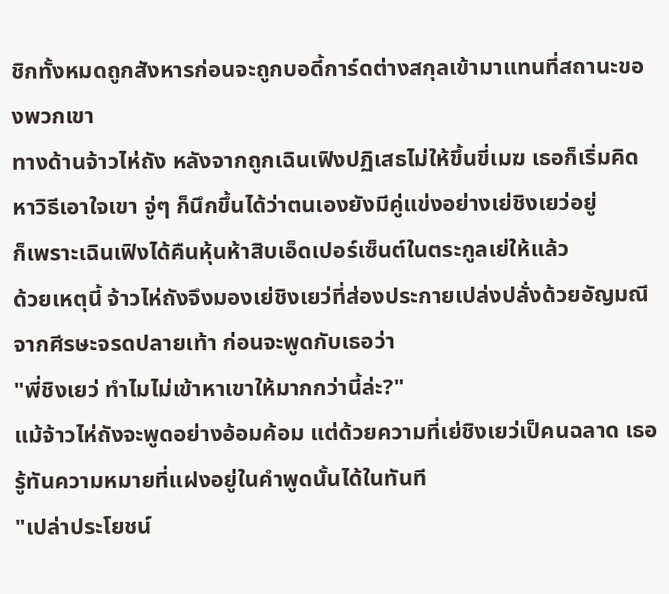ชิกทั้งหมดถูกสังหารก่อนจะถูกบอดี้การ์ดต่างสกุลเข้ามาแทนที่สถานะของพวกเขา
ทางด้านจ้าวไห่ถัง หลังจากถูกเฉินเฟิงปฏิเสธไม่ให้ขึ้นขี่เมฆ เธอก็เริ่มคิดหาวิธีเอาใจเขา จู่ๆ ก็นึกขึ้นได้ว่าตนเองยังมีคู่แข่งอย่างเย่ชิงเยว่อยู่
ก็เพราะเฉินเฟิงได้คืนหุ้นห้าสิบเอ็ดเปอร์เซ็นต์ในตระกูลเย่ให้แล้ว
ด้วยเหตุนี้ จ้าวไห่ถังจึงมองเย่ชิงเยว่ที่ส่องประกายเปล่งปลั่งด้วยอัญมณีจากศีรษะจรดปลายเท้า ก่อนจะพูดกับเธอว่า
"พี่ชิงเยว่ ทำไมไม่เข้าหาเขาให้มากกว่านี้ล่ะ?"
แม้จ้าวไห่ถังจะพูดอย่างอ้อมค้อม แต่ด้วยความที่เย่ชิงเยว่เป็คนฉลาด เธอรู้ทันความหมายที่แฝงอยู่ในคำพูดนั้นได้ในทันที
"เปล่าประโยชน์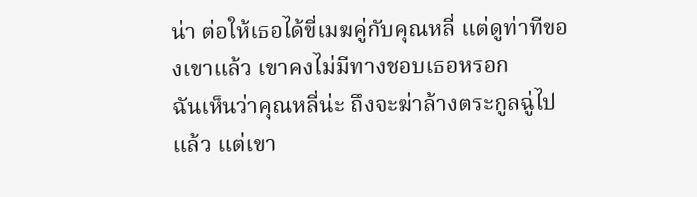น่า ต่อให้เธอได้ขี่เมฆคู่กับคุณหลี่ แต่ดูท่าทีของเขาแล้ว เขาคงไม่มีทางชอบเธอหรอก
ฉันเห็นว่าคุณหลี่น่ะ ถึงจะฆ่าล้างตระกูลฉู่ไปแล้ว แต่เขา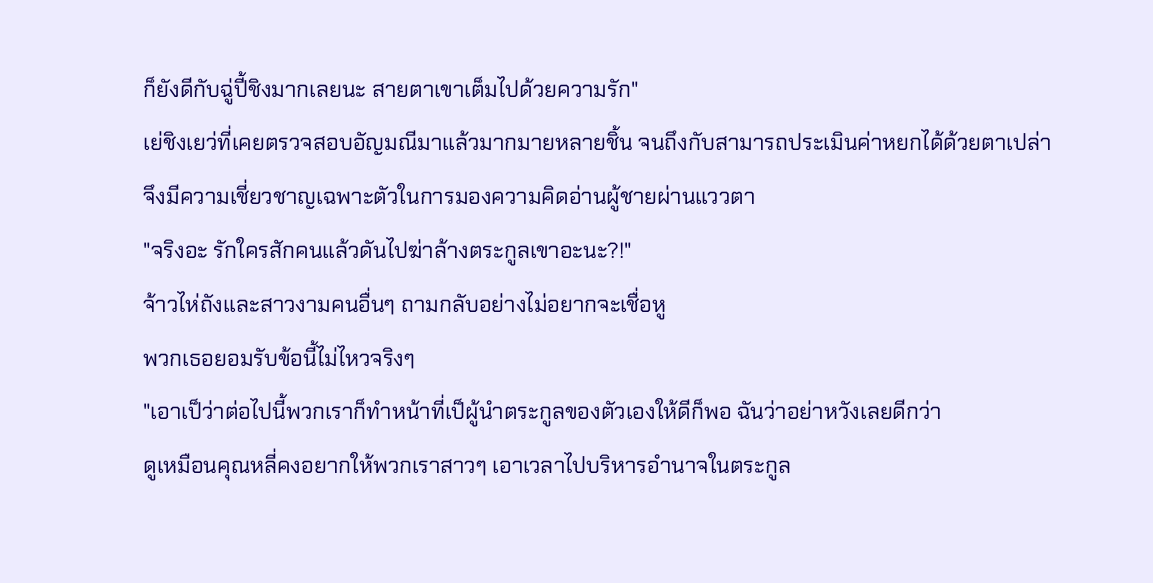ก็ยังดีกับฉู่ปี้ชิงมากเลยนะ สายตาเขาเต็มไปด้วยความรัก"
เย่ชิงเยว่ที่เคยตรวจสอบอัญมณีมาแล้วมากมายหลายชิ้น จนถึงกับสามารถประเมินค่าหยกได้ด้วยตาเปล่าจึงมีความเชี่ยวชาญเฉพาะตัวในการมองความคิดอ่านผู้ชายผ่านแววตา
"จริงอะ รักใครสักคนแล้วดันไปฆ่าล้างตระกูลเขาอะนะ?!"
จ้าวไห่ถังและสาวงามคนอื่นๆ ถามกลับอย่างไม่อยากจะเชื่อหู
พวกเธอยอมรับข้อนี้ไม่ไหวจริงๆ
"เอาเป็ว่าต่อไปนี้พวกเราก็ทำหน้าที่เป็ผู้นำตระกูลของตัวเองให้ดีก็พอ ฉันว่าอย่าหวังเลยดีกว่า
ดูเหมือนคุณหลี่คงอยากให้พวกเราสาวๆ เอาเวลาไปบริหารอำนาจในตระกูล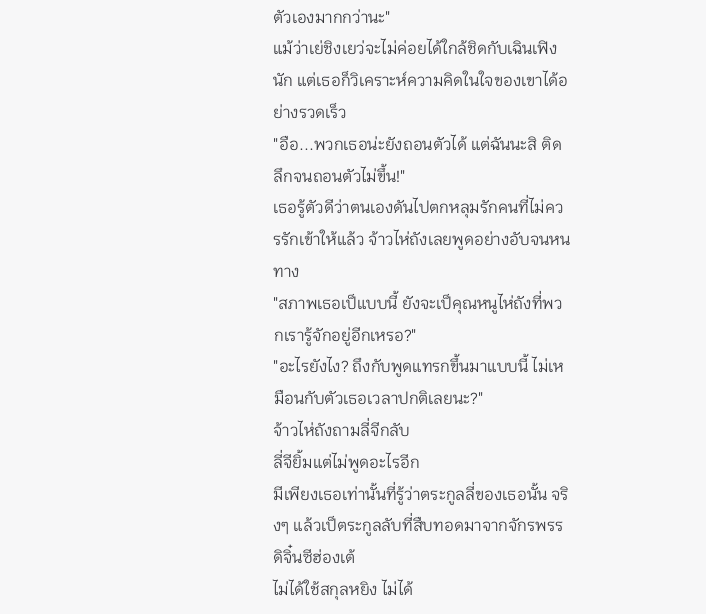ตัวเองมากกว่านะ"
แม้ว่าเย่ชิงเยว่จะไม่ค่อยได้ใกล้ชิดกับเฉินเฟิงนัก แต่เธอก็วิเคราะห์ความคิดในใจของเขาได้อย่างรวดเร็ว
"อือ...พวกเธอน่ะยังถอนตัวได้ แต่ฉันนะสิ ติดลึกจนถอนตัวไม่ขึ้น!"
เธอรู้ตัวดีว่าตนเองดันไปตกหลุมรักคนที่ไม่ควรรักเข้าให้แล้ว จ้าวไห่ถังเลยพูดอย่างอับจนหนทาง
"สภาพเธอเป็แบบนี้ ยังจะเป็คุณหนูไห่ถังที่พวกเรารู้จักอยู่อีกเหรอ?"
"อะไรยังไง? ถึงกับพูดแทรกขึ้นมาแบบนี้ ไม่เหมือนกับตัวเธอเวลาปกติเลยนะ?"
จ้าวไห่ถังถามลี่จีกลับ
ลี่จียิ้มแต่ไม่พูดอะไรอีก
มีเพียงเธอเท่านั้นที่รู้ว่าตระกูลลี่ของเธอนั้น จริงๆ แล้วเป็ตระกูลลับที่สืบทอดมาจากจักรพรรดิจิ๋นซีฮ่องเต้
ไม่ได้ใช้สกุลหยิง ไม่ได้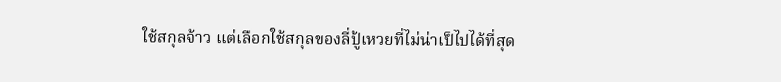ใช้สกุลจ้าว แต่เลือกใช้สกุลของลี่ปู้เหวยที่ไม่น่าเป็ไปได้ที่สุด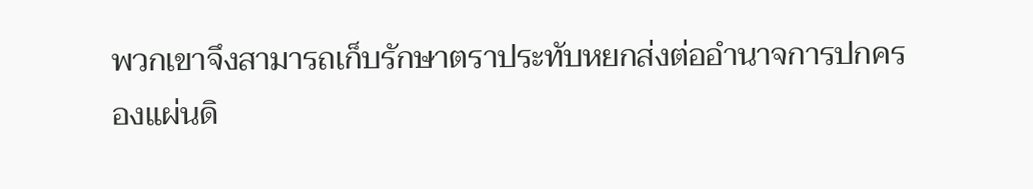พวกเขาจึงสามารถเก็บรักษาตราประทับหยกส่งต่ออำนาจการปกครองแผ่นดิ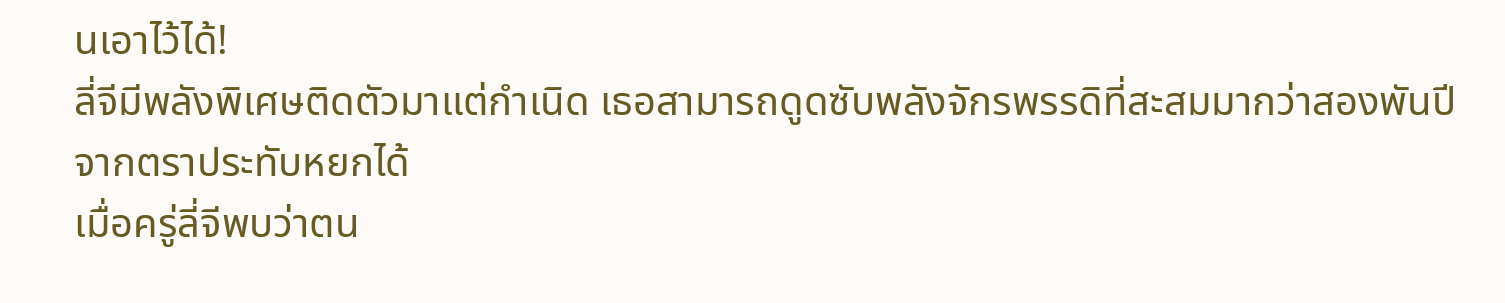นเอาไว้ได้!
ลี่จีมีพลังพิเศษติดตัวมาแต่กำเนิด เธอสามารถดูดซับพลังจักรพรรดิที่สะสมมากว่าสองพันปีจากตราประทับหยกได้
เมื่อครู่ลี่จีพบว่าตน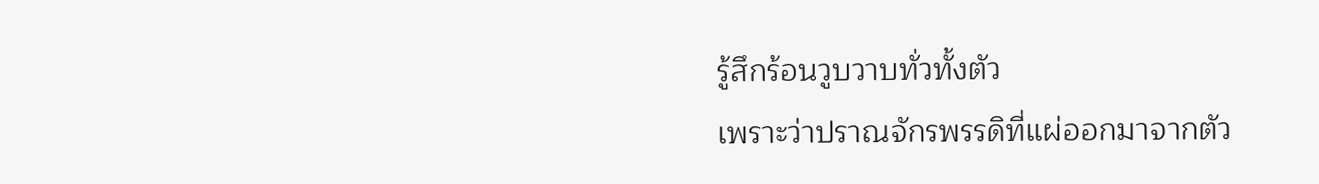รู้สึกร้อนวูบวาบทั่วทั้งตัว
เพราะว่าปราณจักรพรรดิที่แผ่ออกมาจากตัว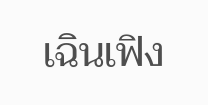เฉินเฟิง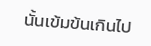นั้นเข้มข้นเกินไป